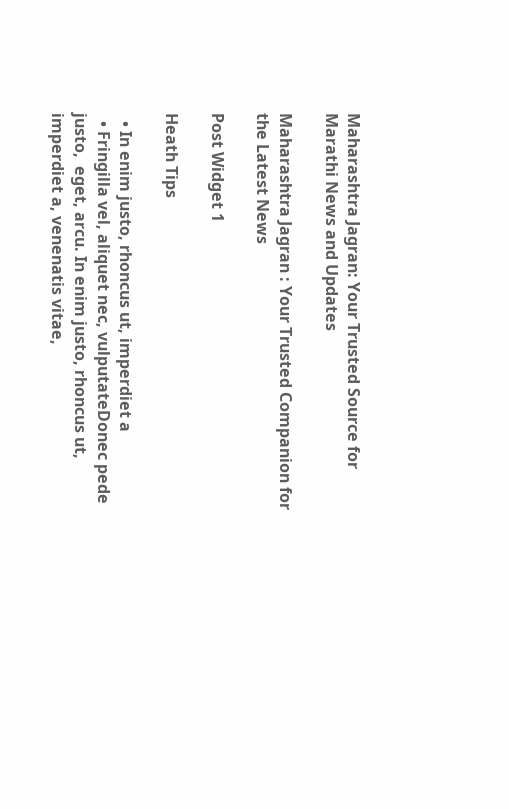Maharashtra Jagran: Your Trusted Source for Marathi News and Updates

Maharashtra Jagran : Your Trusted Companion for the Latest News

Post Widget 1

Heath Tips

  • In enim justo, rhoncus ut, imperdiet a
  • Fringilla vel, aliquet nec, vulputateDonec pede justo,  eget, arcu. In enim justo, rhoncus ut, imperdiet a, venenatis vitae,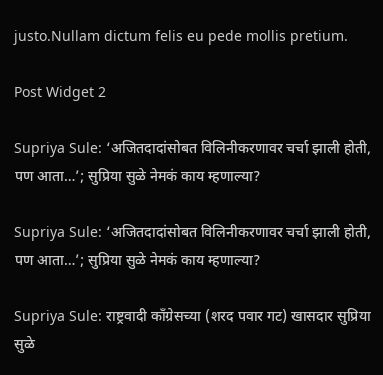justo.Nullam dictum felis eu pede mollis pretium.

Post Widget 2

Supriya Sule: ‘अजितदादांसोबत विलिनीकरणावर चर्चा झाली होती, पण आता…’; सुप्रिया सुळे नेमकं काय म्हणाल्या?

Supriya Sule: ‘अजितदादांसोबत विलिनीकरणावर चर्चा झाली होती, पण आता…’; सुप्रिया सुळे नेमकं काय म्हणाल्या?

Supriya Sule: राष्ट्रवादी काँग्रेसच्या (शरद पवार गट) खासदार सुप्रिया सुळे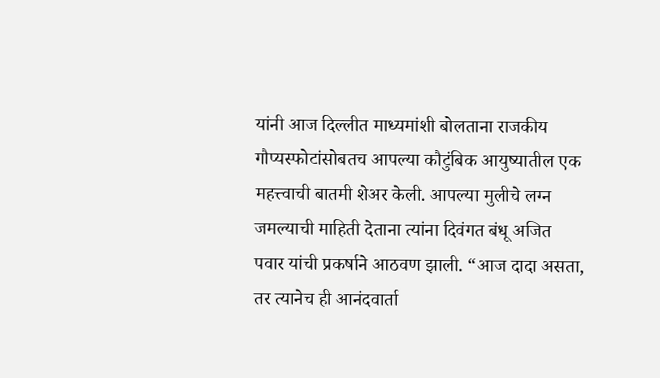यांनी आज दिल्लीत माध्यमांशी बोलताना राजकीय गौप्यस्फोटांसोबतच आपल्या कौटुंबिक आयुष्यातील एक महत्त्वाची बातमी शेअर केली. आपल्या मुलीचे लग्न जमल्याची माहिती देताना त्यांना दिवंगत बंधू अजित पवार यांची प्रकर्षाने आठवण झाली. “आज दादा असता, तर त्यानेच ही आनंदवार्ता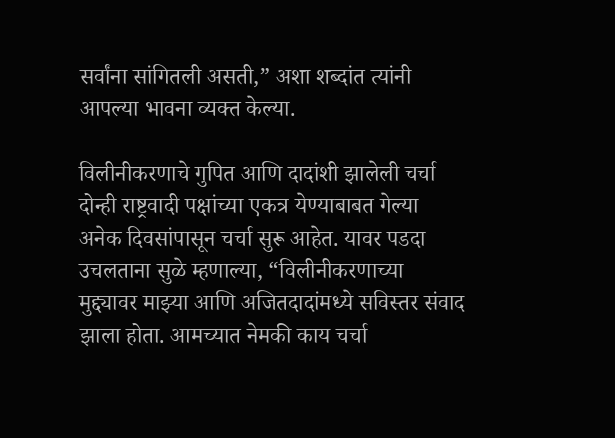सर्वांना सांगितली असती,” अशा शब्दांत त्यांनी आपल्या भावना व्यक्त केल्या.

विलीनीकरणाचे गुपित आणि दादांशी झालेली चर्चा
दोन्ही राष्ट्रवादी पक्षांच्या एकत्र येण्याबाबत गेल्या अनेक दिवसांपासून चर्चा सुरू आहेत. यावर पडदा उचलताना सुळे म्हणाल्या, “विलीनीकरणाच्या मुद्द्यावर माझ्या आणि अजितदादांमध्ये सविस्तर संवाद झाला होता. आमच्यात नेमकी काय चर्चा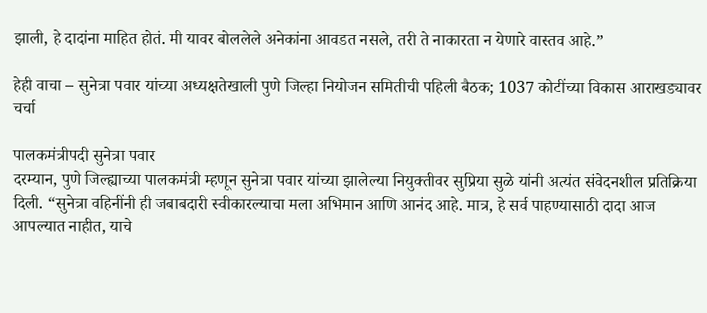झाली, हे दादांना माहित होतं. मी यावर बोललेले अनेकांना आवडत नसले, तरी ते नाकारता न येणारे वास्तव आहे.”

हेही वाचा – सुनेत्रा पवार यांच्या अध्यक्षतेखाली पुणे जिल्हा नियोजन समितीची पहिली बैठक; 1037 कोटींच्या विकास आराखड्यावर चर्चा

पालकमंत्रीपदी सुनेत्रा पवार
दरम्यान, पुणे जिल्ह्याच्या पालकमंत्री म्हणून सुनेत्रा पवार यांच्या झालेल्या नियुक्तीवर सुप्रिया सुळे यांनी अत्यंत संवेदनशील प्रतिक्रिया दिली. “सुनेत्रा वहिनींनी ही जबाबदारी स्वीकारल्याचा मला अभिमान आणि आनंद आहे. मात्र, हे सर्व पाहण्यासाठी दादा आज आपल्यात नाहीत, याचे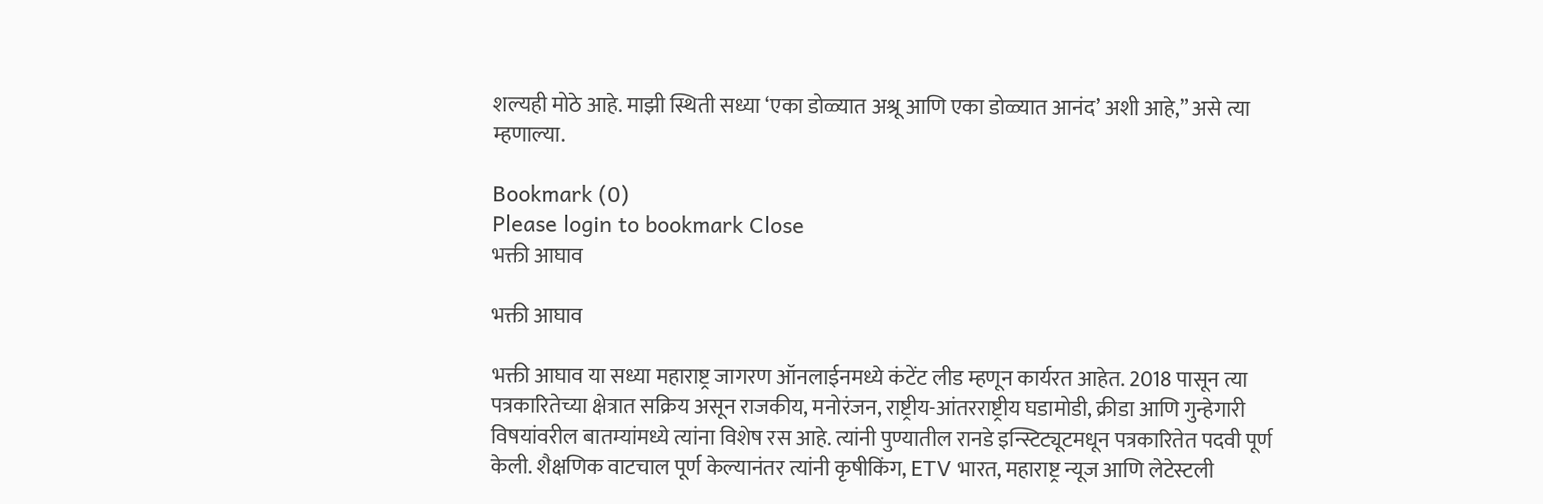शल्यही मोठे आहे. माझी स्थिती सध्या ‘एका डोळ्यात अश्रू आणि एका डोळ्यात आनंद’ अशी आहे,” असे त्या म्हणाल्या.

Bookmark (0)
Please login to bookmark Close
भक्ती आघाव

भक्ती आघाव

भक्ती आघाव या सध्या महाराष्ट्र जागरण ऑनलाईनमध्ये कंटेंट लीड म्हणून कार्यरत आहेत. 2018 पासून त्या पत्रकारितेच्या क्षेत्रात सक्रिय असून राजकीय, मनोरंजन, राष्ट्रीय-आंतरराष्ट्रीय घडामोडी, क्रीडा आणि गुन्हेगारी विषयांवरील बातम्यांमध्ये त्यांना विशेष रस आहे. त्यांनी पुण्यातील रानडे इन्स्टिट्यूटमधून पत्रकारितेत पदवी पूर्ण केली. शैक्षणिक वाटचाल पूर्ण केल्यानंतर त्यांनी कृषीकिंग, ETV भारत, महाराष्ट्र न्यूज आणि लेटेस्टली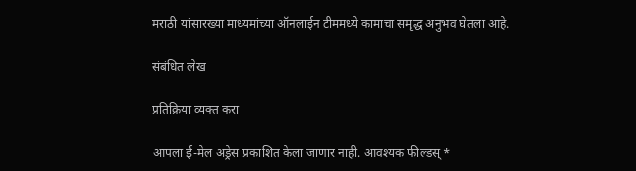मराठी यांसारख्या माध्यमांच्या ऑनलाईन टीममध्ये कामाचा समृद्ध अनुभव घेतला आहे.

संबंधित लेख

प्रतिक्रिया व्यक्त करा

आपला ई-मेल अड्रेस प्रकाशित केला जाणार नाही. आवश्यक फील्डस् *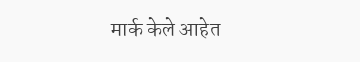मार्क केले आहेत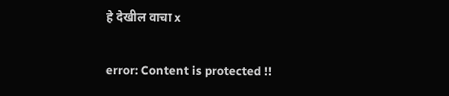हे देखील वाचा x

error: Content is protected !!